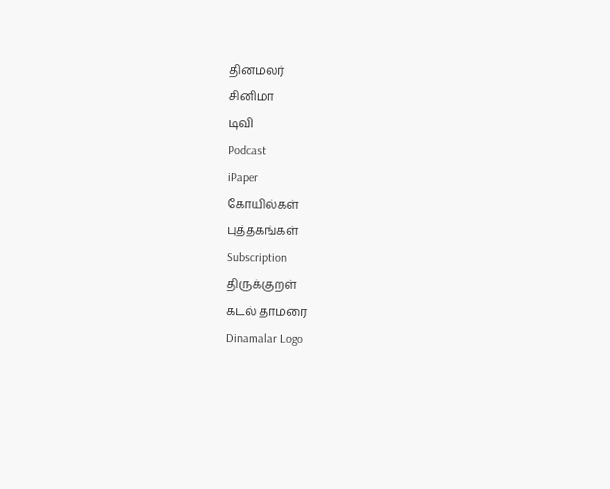தினமலர்
சினிமா
டிவி
Podcast
iPaper
கோயில்கள்
புத்தகங்கள்
Subscription
திருக்குறள்
கடல் தாமரை
Dinamalar Logo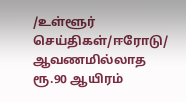/உள்ளூர் செய்திகள்/ஈரோடு/ ஆவணமில்லாத ரூ.90 ஆயிரம்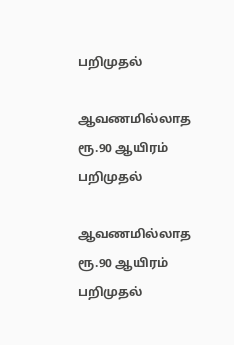பறிமுதல்

ஆவணமில்லாத ரூ.90 ஆயிரம் பறிமுதல்

ஆவணமில்லாத ரூ.90 ஆயிரம் பறிமுதல்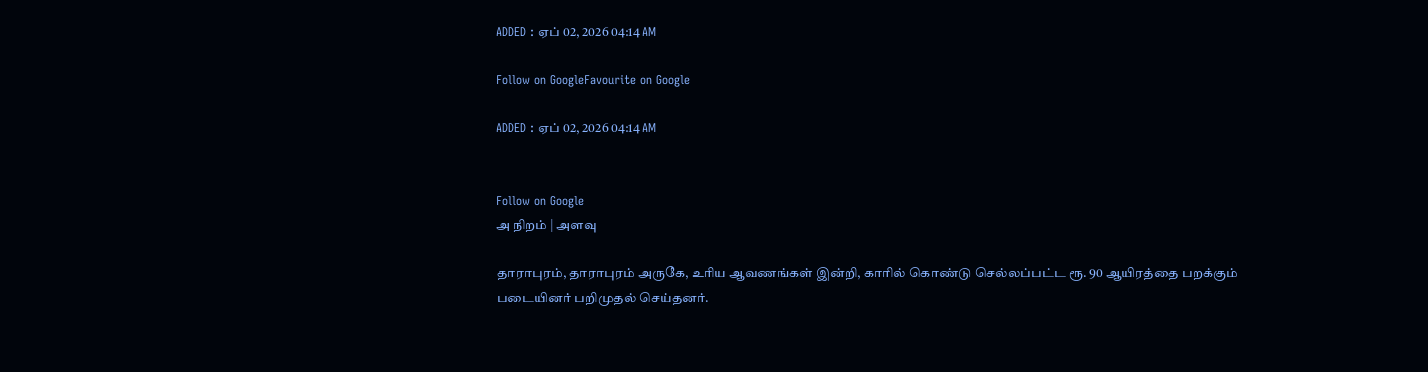ADDED : ஏப் 02, 2026 04:14 AM

Follow on GoogleFavourite on Google

ADDED : ஏப் 02, 2026 04:14 AM


Follow on Google
அ நிறம் | அளவு

தாராபுரம், தாராபுரம் அருகே, உரிய ஆவணங்கள் இன்றி, காரில் கொண்டு செல்லப்பட்ட ரூ. 90 ஆயிரத்தை பறக்கும் படையினர் பறிமுதல் செய்தனர்.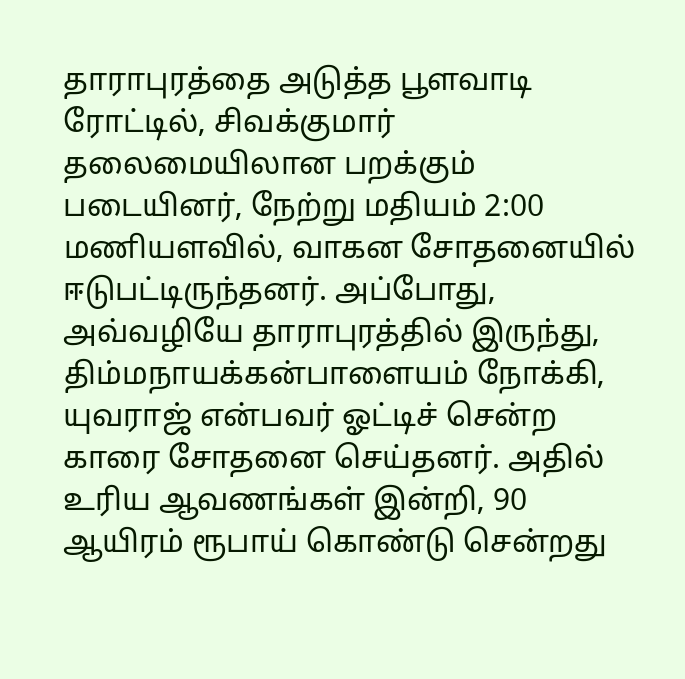தாராபுரத்தை அடுத்த பூளவாடி ரோட்டில், சிவக்குமார் தலைமையிலான பறக்கும் படையினர், நேற்று மதியம் 2:00 மணியளவில், வாகன சோதனையில் ஈடுபட்டிருந்தனர். அப்போது, அவ்வழியே தாராபுரத்தில் இருந்து, திம்மநாயக்கன்பாளையம் நோக்கி, யுவராஜ் என்பவர் ஓட்டிச் சென்ற காரை சோதனை செய்தனர். அதில் உரிய ஆவணங்கள் இன்றி, 90 ஆயிரம் ரூபாய் கொண்டு சென்றது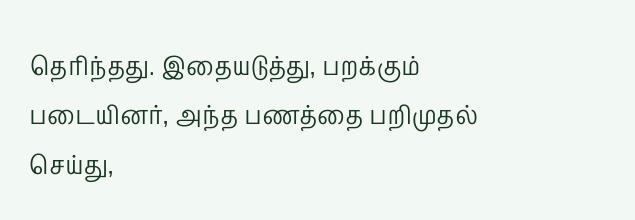தெரிந்தது. இதையடுத்து, பறக்கும் படையினர், அந்த பணத்தை பறிமுதல் செய்து,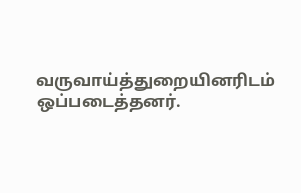வருவாய்த்துறையினரிடம் ஒப்படைத்தனர்.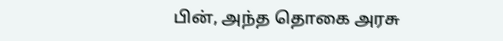பின், அந்த தொகை அரசு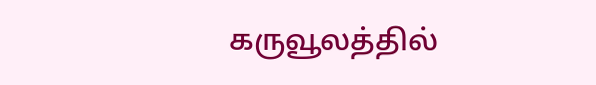கருவூலத்தில்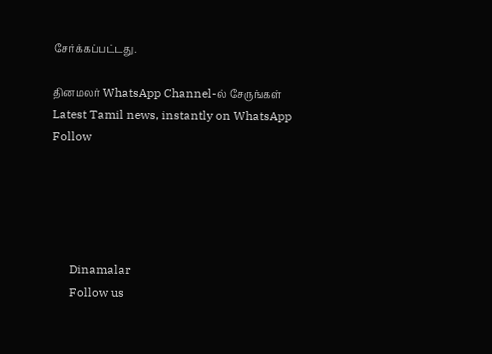சேர்க்கப்பட்டது.

தினமலர் WhatsApp Channel-ல் சேருங்கள்
Latest Tamil news, instantly on WhatsApp
Follow





      Dinamalar
      Follow us